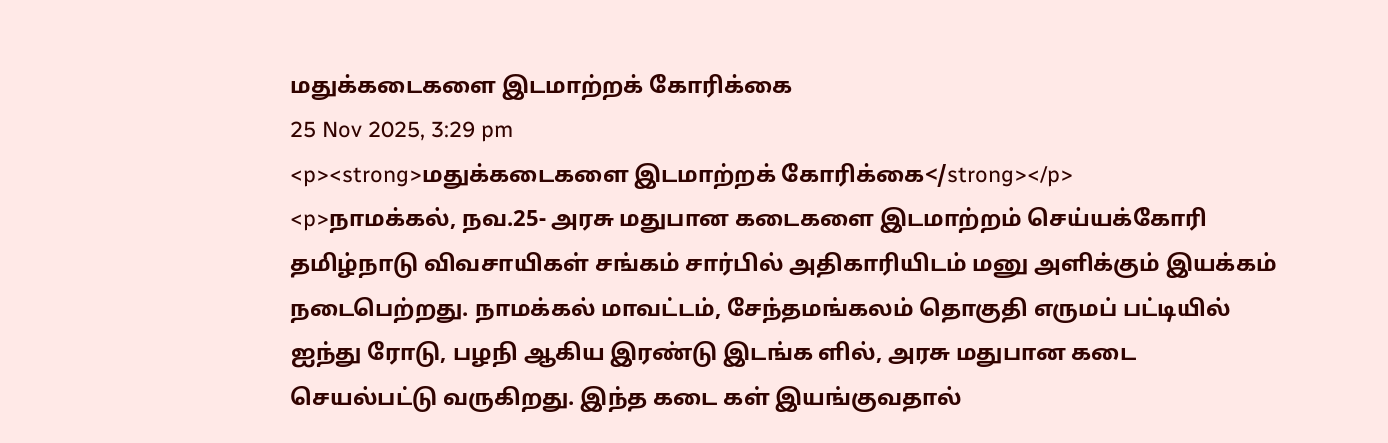மதுக்கடைகளை இடமாற்றக் கோரிக்கை
25 Nov 2025, 3:29 pm
<p><strong>மதுக்கடைகளை இடமாற்றக் கோரிக்கை</strong></p>
<p>நாமக்கல், நவ.25- அரசு மதுபான கடைகளை இடமாற்றம் செய்யக்கோரி தமிழ்நாடு விவசாயிகள் சங்கம் சார்பில் அதிகாரியிடம் மனு அளிக்கும் இயக்கம் நடைபெற்றது. நாமக்கல் மாவட்டம், சேந்தமங்கலம் தொகுதி எருமப் பட்டியில் ஐந்து ரோடு, பழநி ஆகிய இரண்டு இடங்க ளில், அரசு மதுபான கடை செயல்பட்டு வருகிறது. இந்த கடை கள் இயங்குவதால்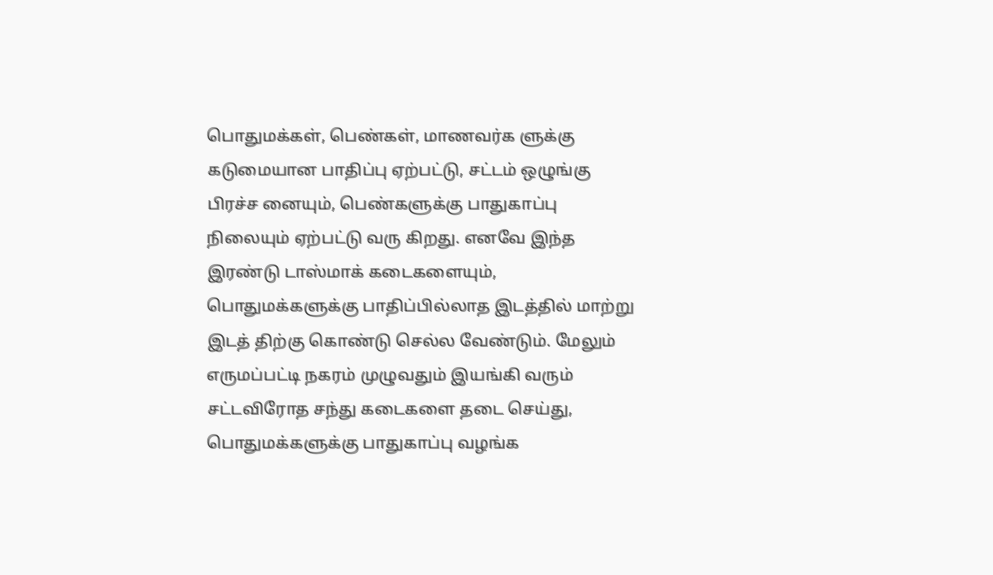பொதுமக்கள், பெண்கள், மாணவர்க ளுக்கு கடுமையான பாதிப்பு ஏற்பட்டு, சட்டம் ஒழுங்கு பிரச்ச னையும், பெண்களுக்கு பாதுகாப்பு நிலையும் ஏற்பட்டு வரு கிறது. எனவே இந்த இரண்டு டாஸ்மாக் கடைகளையும், பொதுமக்களுக்கு பாதிப்பில்லாத இடத்தில் மாற்று இடத் திற்கு கொண்டு செல்ல வேண்டும். மேலும் எருமப்பட்டி நகரம் முழுவதும் இயங்கி வரும் சட்டவிரோத சந்து கடைகளை தடை செய்து, பொதுமக்களுக்கு பாதுகாப்பு வழங்க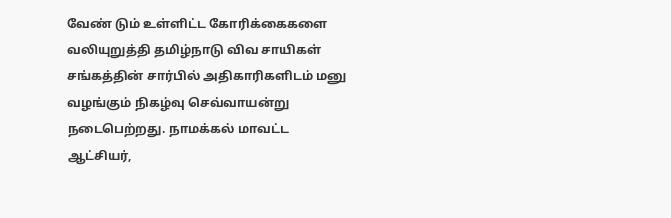வேண் டும் உள்ளிட்ட கோரிக்கைகளை வலியுறுத்தி தமிழ்நாடு விவ சாயிகள் சங்கத்தின் சார்பில் அதிகாரிகளிடம் மனு வழங்கும் நிகழ்வு செவ்வாயன்று நடைபெற்றது. நாமக்கல் மாவட்ட ஆட்சியர்,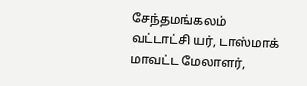சேந்தமங்கலம் வட்டாட்சி யர், டாஸ்மாக் மாவட்ட மேலாளர்,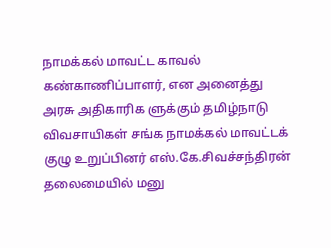நாமக்கல் மாவட்ட காவல் கண்காணிப்பாளர், என அனைத்து அரசு அதிகாரிக ளுக்கும் தமிழ்நாடு விவசாயிகள் சங்க நாமக்கல் மாவட்டக் குழு உறுப்பினர் எஸ்.கே.சிவச்சந்திரன் தலைமையில் மனு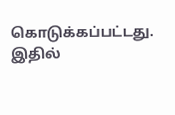கொடுக்கப்பட்டது. இதில்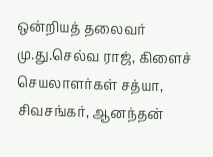ஒன்றியத் தலைவர் மு.து.செல்வ ராஜ், கிளைச் செயலாளர்கள் சத்யா, சிவசங்கர், ஆனந்தன்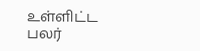உள்ளிட்ட பலர்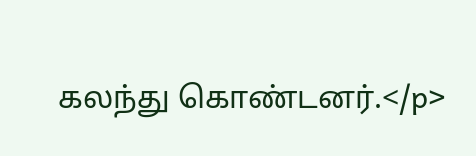கலந்து கொண்டனர்.</p>